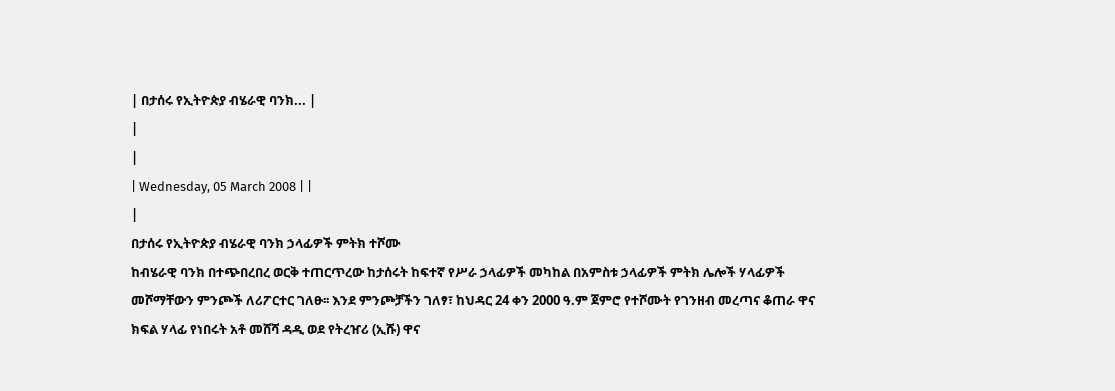| በታሰሩ የኢትዮጵያ ብሄራዊ ባንክ... |
|
|
| Wednesday, 05 March 2008 | |
|
በታሰሩ የኢትዮጵያ ብሄራዊ ባንክ ኃላፊዎች ምትክ ተሾሙ
ከብሄራዊ ባንክ በተጭበረበረ ወርቅ ተጠርጥረው ከታሰሩት ከፍተኛ የሥራ ኃላፊዎች መካከል በአምስቱ ኃላፊዎች ምትክ ሌሎች ሃላፊዎች መሾማቸውን ምንጮች ለሪፖርተር ገለፁ፡፡ እንደ ምንጮቻችን ገለፃ፣ ከህዳር 24 ቀን 2000 ዓ.ም ጀምሮ የተሾሙት የገንዘብ መረጣና ቆጠራ ዋና ክፍል ሃላፊ የነበሩት አቶ መሸሻ ዳዲ ወደ የትረዠሪ (ኢሹ) ዋና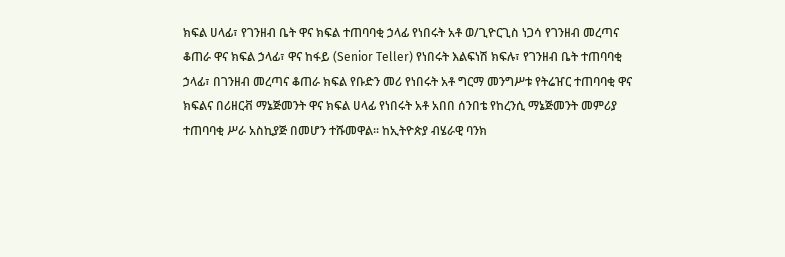ክፍል ሀላፊ፣ የገንዘብ ቤት ዋና ክፍል ተጠባባቂ ኃላፊ የነበሩት አቶ ወ/ጊዮርጊስ ነጋሳ የገንዘብ መረጣና ቆጠራ ዋና ክፍል ኃላፊ፣ ዋና ከፋይ (Senior Teller) የነበሩት እልፍነሽ ክፍሉ፣ የገንዘብ ቤት ተጠባባቂ ኃላፊ፣ በገንዘብ መረጣና ቆጠራ ክፍል የቡድን መሪ የነበሩት አቶ ግርማ መንግሥቱ የትሬዠር ተጠባባቂ ዋና ክፍልና በሪዘርቭ ማኔጅመንት ዋና ክፍል ሀላፊ የነበሩት አቶ አበበ ሰንበቴ የከረንሲ ማኔጅመንት መምሪያ ተጠባባቂ ሥራ አስኪያጅ በመሆን ተሹመዋል፡፡ ከኢትዮጵያ ብሄራዊ ባንክ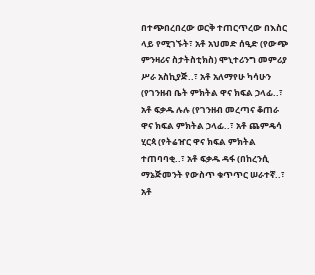በተጭበረበረው ወርቅ ተጠርጥረው በእስር ላይ የሚገኙት፣ አቶ አህመድ ሰዒድ (የውጭ ምንዛሪና ስታትስቲክስ) ሞኒተሪንግ መምሪያ ሥራ አስኪያጅ..፣ አቶ አለማየሁ ካሳሁን (የገንዘብ ቤት ምክትል ዋና ክፍል ኃላፊ..፣ አቶ ፍቃዱ ሉሉ (የገንዘብ መረጣና ቆጠራ ዋና ክፍል ምክትል ኃላፊ..፣ አቶ ጨምዴሳ ሂርጳ (የትሬዠር ዋና ክፍል ምክትል ተጠባባቂ..፣ አቶ ፍቃዱ ዳፋ (በከረንሲ ማኔጅመንት የውስጥ ቁጥጥር ሠራተኛ..፣ አቶ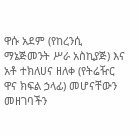ዋሱ አደም (የከረንሲ ማኔጅመንት ሥራ አስኪያጅ) እና አቶ ተክለሀና ዘለቀ (የትሬዥር ዋና ክፍል ኃላፊ) መሆናቸውን መዘገባችን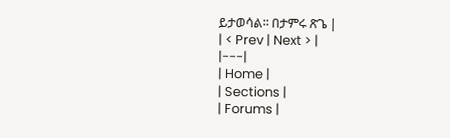ይታወሳል፡፡ በታምሩ ጽጌ |
| < Prev | Next > |
|---|
| Home |
| Sections |
| Forums |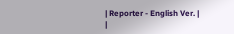| Reporter - English Ver. |
|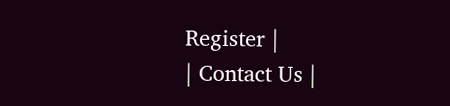Register |
| Contact Us |